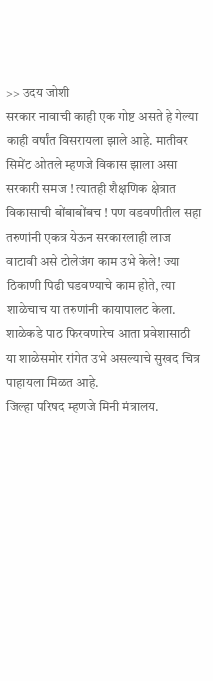>> उदय जोशी
सरकार नावाची काही एक गोष्ट असते हे गेल्या काही वर्षांत विसरायला झाले आहे. मातीवर सिमेंट ओतले म्हणजे विकास झाला असा सरकारी समज ! त्यातही शैक्षणिक क्षेत्रात विकासाची बोंबाबोंबच ! पण वडवणीतील सहा तरुणांनी एकत्र येऊन सरकारलाही लाज वाटावी असे टोलेजंग काम उभे केले! ज्या ठिकाणी पिढी घडवण्याचे काम होते, त्या शाळेचाच या तरुणांनी कायापालट केला. शाळेकडे पाठ फिरवणारेच आता प्रवेशासाठी या शाळेसमोर रांगेत उभे असल्याचे सुखद चित्र पाहायला मिळत आहे.
जिल्हा परिषद म्हणजे मिनी मंत्रालय.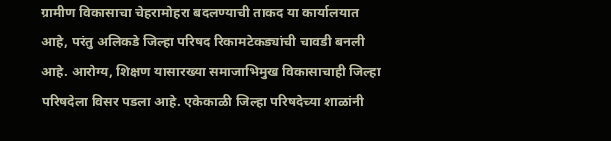ग्रामीण विकासाचा चेहरामोहरा बदलण्याची ताकद या कार्यालयात आहे, परंतु अलिकडे जिल्हा परिषद रिकामटेकड्यांची चावडी बनली आहे. आरोग्य, शिक्षण यासारख्या समाजाभिमुख विकासाचाही जिल्हा परिषदेला विसर पडला आहे. एकेकाळी जिल्हा परिषदेच्या शाळांनी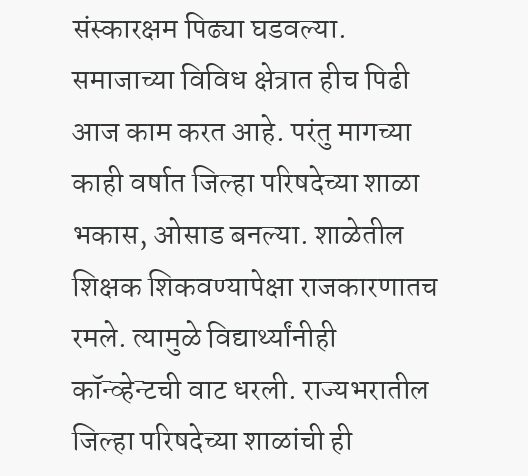संस्कारक्षम पिढ्या घडवल्या. समाजाच्या विविध क्षेत्रात हीच पिढी आज काम करत आहे. परंतु मागच्या काही वर्षात जिल्हा परिषदेच्या शाळा भकास, ओसाड बनल्या. शाळेतील शिक्षक शिकवण्यापेक्षा राजकारणातच रमले. त्यामुळे विद्यार्थ्यांनीही कॉन्व्हेन्टची वाट धरली. राज्यभरातील जिल्हा परिषदेच्या शाळांची ही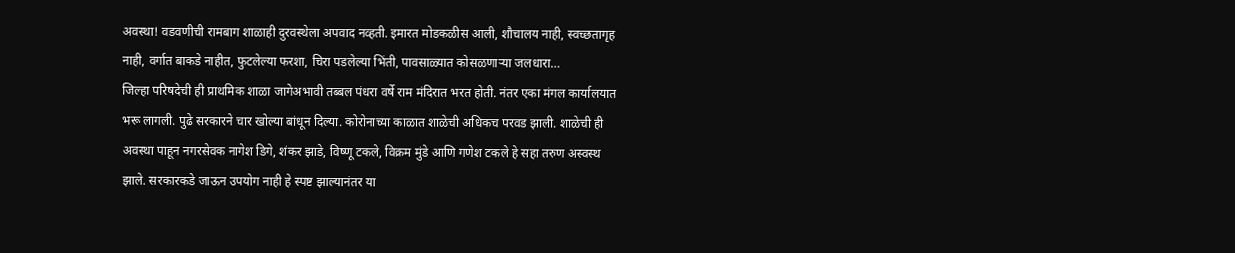अवस्था! वडवणीची रामबाग शाळाही दुरवस्थेला अपवाद नव्हती. इमारत मोडकळीस आली, शौचालय नाही, स्वच्छतागृह नाही, वर्गात बाकडे नाहीत, फुटलेल्या फरशा, चिरा पडलेल्या भिंती, पावसाळ्यात कोसळणाऱ्या जलधारा…
जिल्हा परिषदेची ही प्राथमिक शाळा जागेअभावी तब्बल पंधरा वर्षे राम मंदिरात भरत होती. नंतर एका मंगल कार्यालयात भरू लागली. पुढे सरकारने चार खोल्या बांधून दिल्या. कोरोनाच्या काळात शाळेची अधिकच परवड झाली. शाळेची ही अवस्था पाहून नगरसेवक नागेश डिगे, शंकर झाडे, विष्णू टकले, विक्रम मुंडे आणि गणेश टकले हे सहा तरुण अस्वस्थ झाले. सरकारकडे जाऊन उपयोग नाही हे स्पष्ट झाल्यानंतर या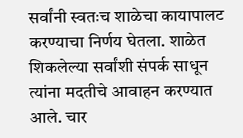सर्वांनी स्वतःच शाळेचा कायापालट करण्याचा निर्णय घेतला. शाळेत शिकलेल्या सर्वांशी संपर्क साधून त्यांना मदतीचे आवाहन करण्यात आले. चार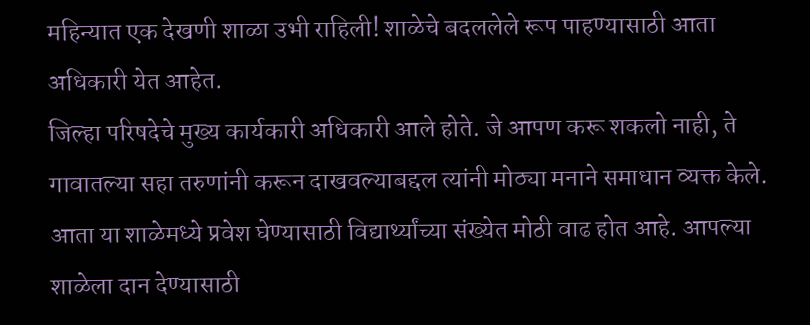महिन्यात एक देखणी शाळा उभी राहिली! शाळेचे बदललेले रूप पाहण्यासाठी आता अधिकारी येत आहेत.
जिल्हा परिषदेचे मुख्य कार्यकारी अधिकारी आले होते. जे आपण करू शकलो नाही, ते गावातल्या सहा तरुणांनी करून दाखवल्याबद्दल त्यांनी मोठ्या मनाने समाधान व्यक्त केले. आता या शाळेमध्ये प्रवेश घेण्यासाठी विद्यार्थ्यांच्या संख्येत मोठी वाढ होत आहे. आपल्या शाळेला दान देण्यासाठी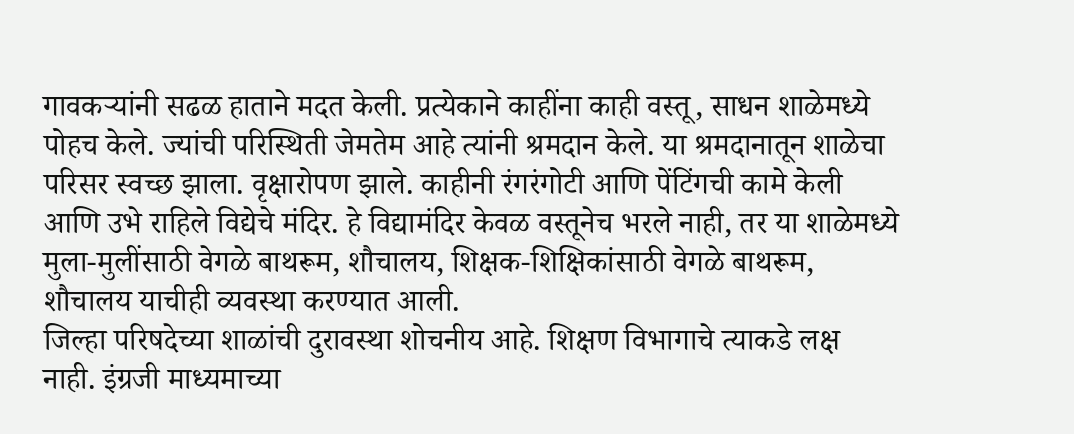गावकऱ्यांनी सढळ हाताने मदत केली. प्रत्येकाने काहींना काही वस्तू, साधन शाळेमध्ये पोहच केले. ज्यांची परिस्थिती जेमतेम आहे त्यांनी श्रमदान केले. या श्रमदानातून शाळेचा परिसर स्वच्छ झाला. वृक्षारोपण झाले. काहीनी रंगरंगोटी आणि पेंटिंगची कामे केली आणि उभे राहिले विद्येचे मंदिर. हे विद्यामंदिर केवळ वस्तूनेच भरले नाही, तर या शाळेमध्ये मुला-मुलींसाठी वेगळे बाथरूम, शौचालय, शिक्षक-शिक्षिकांसाठी वेगळे बाथरूम, शौचालय याचीही व्यवस्था करण्यात आली.
जिल्हा परिषदेच्या शाळांची दुरावस्था शोचनीय आहे. शिक्षण विभागाचे त्याकडे लक्ष नाही. इंग्रजी माध्यमाच्या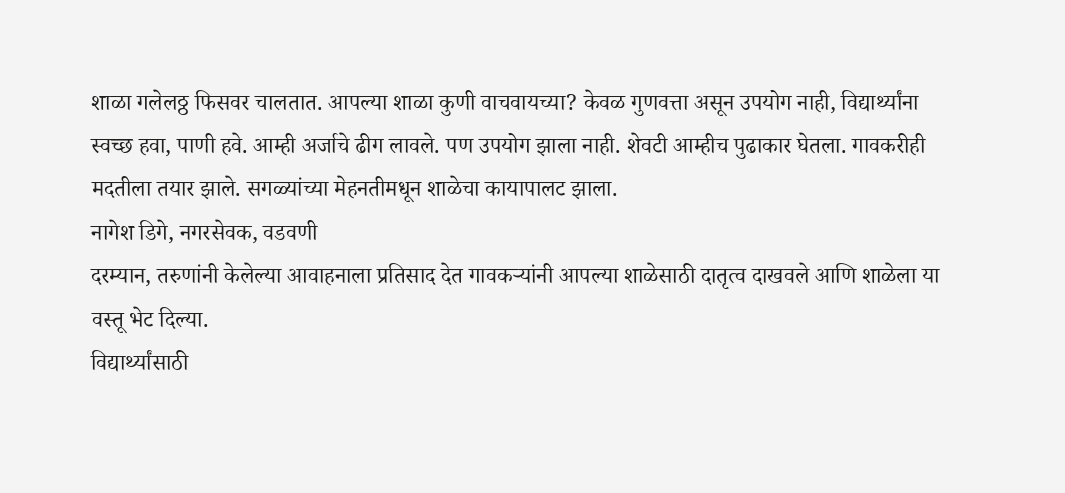शाळा गलेलठ्ठ फिसवर चालतात. आपल्या शाळा कुणी वाचवायच्या? केवळ गुणवत्ता असून उपयोग नाही, विद्यार्थ्यांना स्वच्छ हवा, पाणी हवे. आम्ही अर्जाचे ढीग लावले. पण उपयोग झाला नाही. शेवटी आम्हीच पुढाकार घेतला. गावकरीही मदतीला तयार झाले. सगळ्यांच्या मेहनतीमधून शाळेचा कायापालट झाला.
नागेश डिगे, नगरसेवक, वडवणी
दरम्यान, तरुणांनी केलेल्या आवाहनाला प्रतिसाद देत गावकऱ्यांनी आपल्या शाळेसाठी दातृत्व दाखवले आणि शाळेला या वस्तू भेट दिल्या.
विद्यार्थ्यांसाठी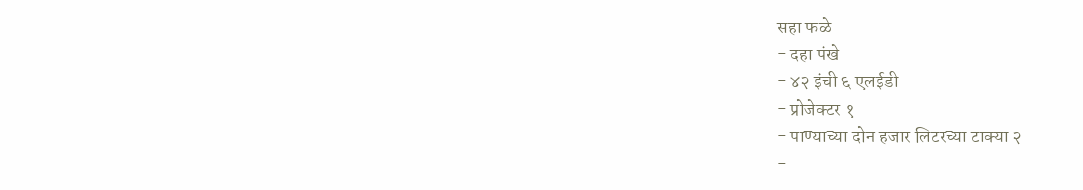सहा फळे
- दहा पंखे
- ४२ इंची ६ एलईडी
- प्रोजेक्टर १
- पाण्याच्या दोन हजार लिटरच्या टाक्या २
-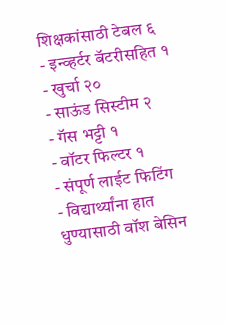शिक्षकांसाठी टेबल ६
- इन्व्हर्टर बॅटरीसहित १
- खुर्चा २०
- साऊंड सिस्टीम २
- गॅस भट्टी १
- वॉटर फिल्टर १
- संपूर्ण लाईट फिटिंग
- विद्यार्थ्यांना हात धुण्यासाठी वॉश बेसिन